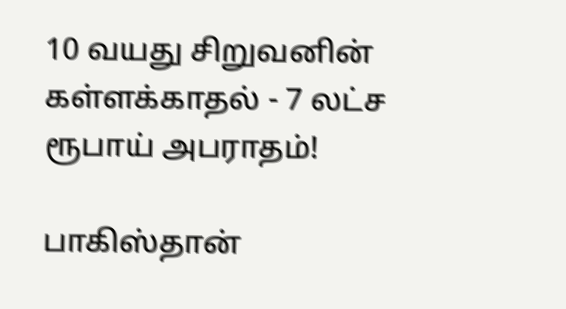10 வயது சிறுவனின் கள்ளக்காதல் - 7 லட்ச ரூபாய் அபராதம்!

பாகிஸ்தான்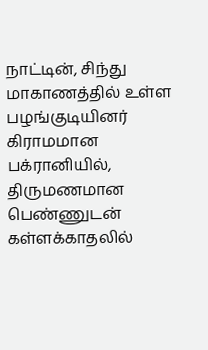நாட்டின், சிந்து மாகாணத்தில் உள்ள பழங்குடியினர் கிராமமான பக்ரானியில், திருமணமான பெண்ணுடன் கள்ளக்காதலில்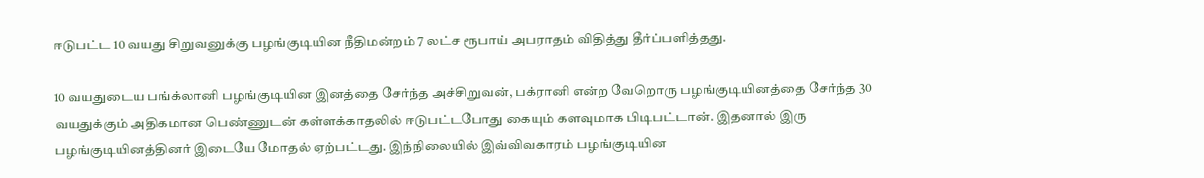ஈடுபட்ட 10 வயது சிறுவனுக்கு பழங்குடியின நீதிமன்றம் 7 லட்ச ரூபாய் அபராதம் விதித்து தீர்ப்பளித்தது.

10 வயதுடைய பங்க்லானி பழங்குடியின இனத்தை சேர்ந்த அச்சிறுவன், பக்ரானி என்ற வேறொரு பழங்குடியினத்தை சேர்ந்த 30 வயதுக்கும் அதிகமான பெண்ணுடன் கள்ளக்காதலில் ஈடுபட்டபோது கையும் களவுமாக பிடிபட்டான். இதனால் இரு பழங்குடியினத்தினர் இடையே மோதல் ஏற்பட்டது. இந்நிலையில் இவ்விவகாரம் பழங்குடியின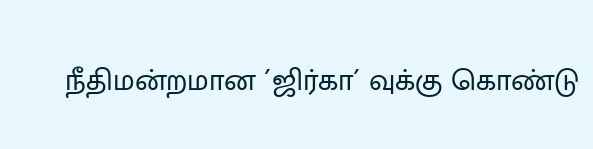நீதிமன்றமான ´ஜிர்கா´ வுக்கு கொண்டு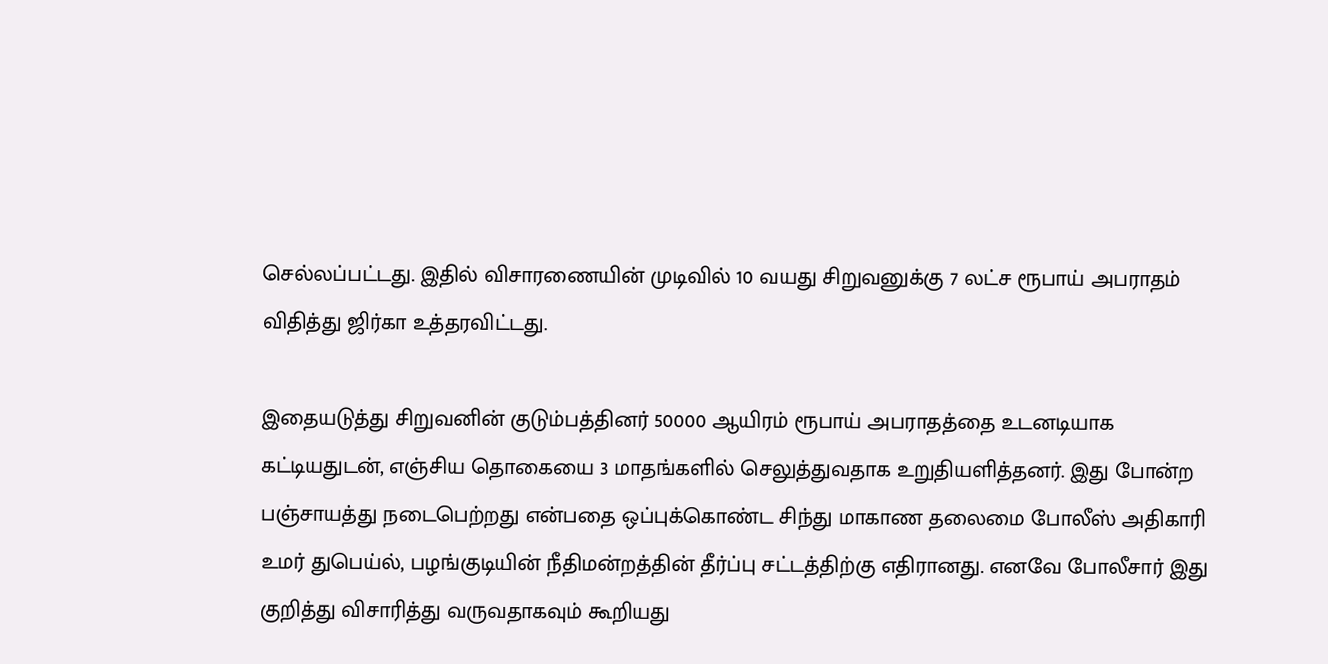செல்லப்பட்டது. இதில் விசாரணையின் முடிவில் 10 வயது சிறுவனுக்கு 7 லட்ச ரூபாய் அபராதம் விதித்து ஜிர்கா உத்தரவிட்டது.

இதையடுத்து சிறுவனின் குடும்பத்தினர் 50000 ஆயிரம் ரூபாய் அபராதத்தை உடனடியாக கட்டியதுடன், எஞ்சிய தொகையை 3 மாதங்களில் செலுத்துவதாக உறுதியளித்தனர். இது போன்ற பஞ்சாயத்து நடைபெற்றது என்பதை ஒப்புக்கொண்ட சிந்து மாகாண தலைமை போலீஸ் அதிகாரி உமர் துபெய்ல், பழங்குடியின் நீதிமன்றத்தின் தீர்ப்பு சட்டத்திற்கு எதிரானது. எனவே போலீசார் இது குறித்து விசாரித்து வருவதாகவும் கூறியது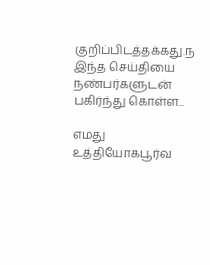குறிப்பிடத்தக்கது.ந
இந்த செய்தியை நண்பர்களுடன் பகிர்ந்து கொள்ள...

எமது உத்தியோகபூர்வ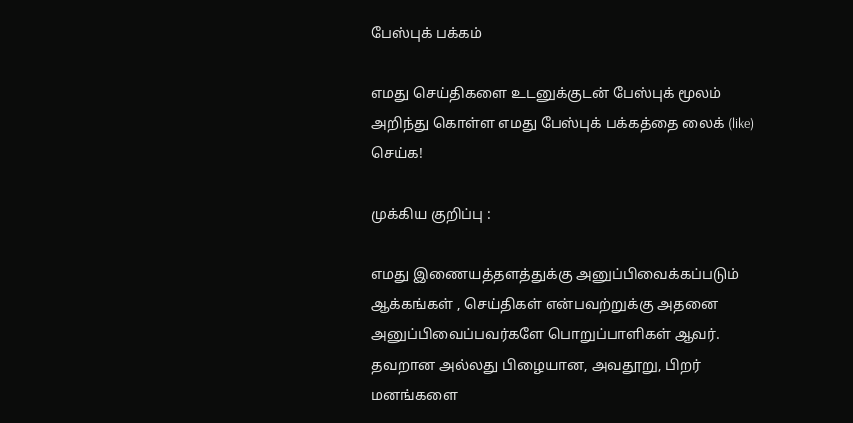பேஸ்புக் பக்கம்

எமது செய்திகளை உடனுக்குடன் பேஸ்புக் மூலம் அறிந்து கொள்ள எமது பேஸ்புக் பக்கத்தை லைக் (like) செய்க!

முக்கிய குறிப்பு :

எமது இணையத்தளத்துக்கு அனுப்பிவைக்கப்படும் ஆக்கங்கள் , செய்திகள் என்பவற்றுக்கு அதனை அனுப்பிவைப்பவர்களே பொறுப்பாளிகள் ஆவர். தவறான அல்லது பிழையான, அவதூறு, பிறர் மனங்களை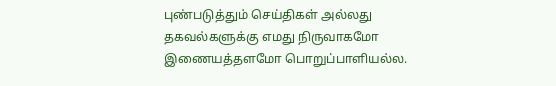புண்படுத்தும் செய்திகள் அல்லது தகவல்களுக்கு எமது நிருவாகமோ இணையத்தளமோ பொறுப்பாளியல்ல.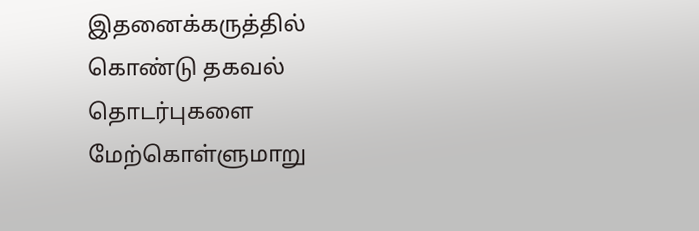இதனைக்கருத்தில் கொண்டு தகவல் தொடர்புகளை மேற்கொள்ளுமாறு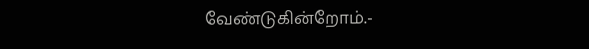வேண்டுகின்றோம்.-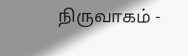நிருவாகம் -